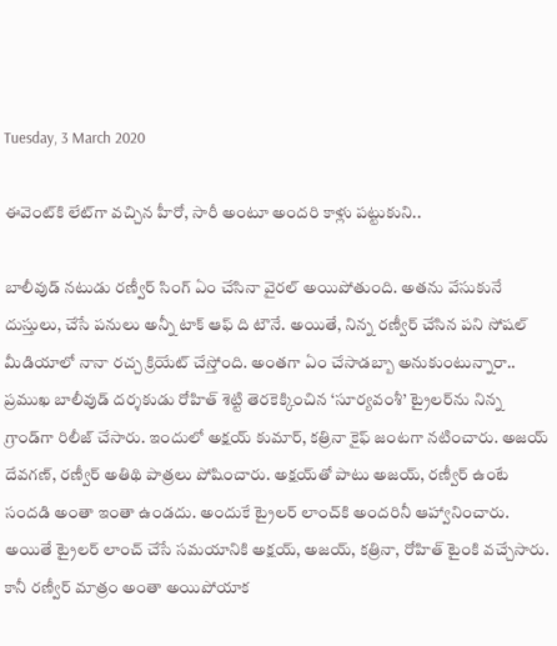Tuesday, 3 March 2020

ఈవెంట్‌కి లేట్‌గా వచ్చిన హీరో, సారీ అంటూ అందరి కాళ్లు పట్టుకుని..

బాలీవుడ్ నటుడు రణ్వీర్ సింగ్ ఏం చేసినా వైరల్ అయిపోతుంది. అతను వేసుకునే దుస్తులు, చేసే పనులు అన్నీ టాక్ ఆఫ్ ది టౌనే. అయితే, నిన్న రణ్వీర్ చేసిన పని సోషల్ మీడియాలో నానా రచ్చ క్రియేట్ చేస్తోంది. అంతగా ఏం చేసాడబ్బా అనుకుంటున్నారా.. ప్రముఖ బాలీవుడ్ దర్శకుడు రోహిత్ శెట్టి తెరకెక్కించిన ‘సూర్యవంశీ’ ట్రైలర్‌ను నిన్న గ్రాండ్‌గా రిలీజ్ చేసారు. ఇందులో అక్షయ్ కుమార్, కత్రినా కైఫ్ జంటగా నటించారు. అజయ్ దేవగణ్, రణ్వీర్ అతిథి పాత్రలు పోషించారు. అక్షయ్‌తో పాటు అజయ్, రణ్వీర్ ఉంటే సందడి అంతా ఇంతా ఉండదు. అందుకే ట్రైలర్ లాంచ్‌కి అందరినీ ఆహ్వానించారు. అయితే ట్రైలర్ లాంచ్ చేసే సమయానికి అక్షయ్, అజయ్, కత్రినా, రోహిత్ టైంకి వచ్చేసారు. కానీ రణ్వీర్ మాత్రం అంతా అయిపోయాక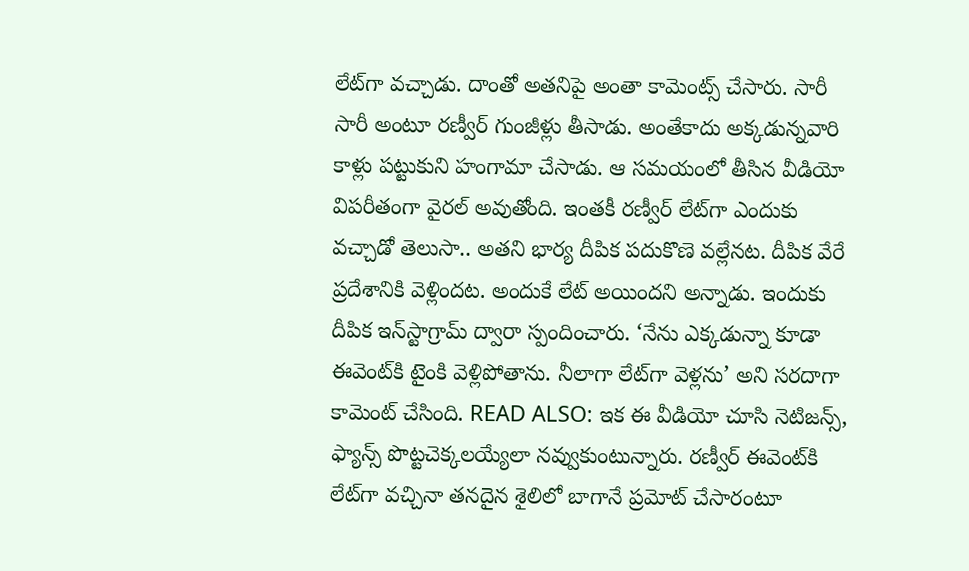లేట్‌గా వచ్చాడు. దాంతో అతనిపై అంతా కామెంట్స్ చేసారు. సారీ సారీ అంటూ రణ్వీర్ గుంజీళ్లు తీసాడు. అంతేకాదు అక్కడున్నవారి కాళ్లు పట్టుకుని హంగామా చేసాడు. ఆ సమయంలో తీసిన వీడియో విపరీతంగా వైరల్ అవుతోంది. ఇంతకీ రణ్వీర్ లేట్‌గా ఎందుకు వచ్చాడో తెలుసా.. అతని భార్య దీపిక పదుకొణె వల్లేనట. దీపిక వేరే ప్రదేశానికి వెళ్లిందట. అందుకే లేట్ అయిందని అన్నాడు. ఇందుకు దీపిక ఇన్‌స్టాగ్రామ్ ద్వారా స్పందించారు. ‘నేను ఎక్కడున్నా కూడా ఈవెంట్‌కి టైంకి వెళ్లిపోతాను. నీలాగా లేట్‌గా వెళ్లను’ అని సరదాగా కామెంట్ చేసింది. READ ALSO: ఇక ఈ వీడియో చూసి నెటిజన్స్, ఫ్యాన్స్ పొట్టచెక్కలయ్యేలా నవ్వుకుంటున్నారు. రణ్వీర్ ఈవెంట్‌కి లేట్‌గా వచ్చినా తనదైన శైలిలో బాగానే ప్రమోట్ చేసారంటూ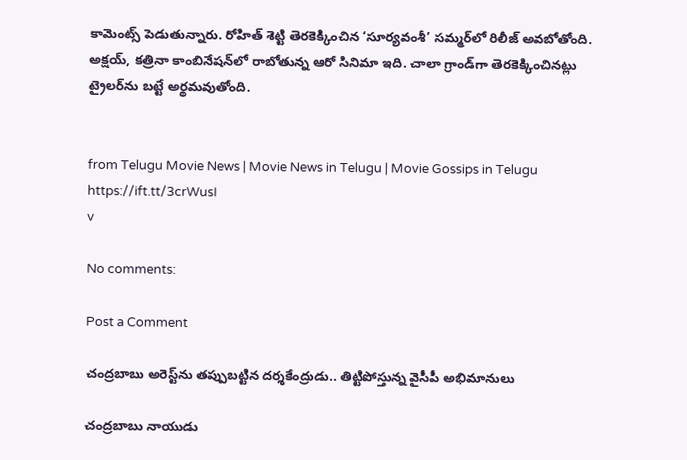కామెంట్స్ పెడుతున్నారు. రోహిత్ శెట్టి తెరకెక్కించిన ‘సూర్యవంశీ’ సమ్మర్‌లో రిలీజ్ అవబోతోంది. అక్షయ్, కత్రినా కాంబినేషన్‌లో రాబోతున్న ఆరో సినిమా ఇది. చాలా గ్రాండ్‌గా తెరకెక్కించినట్లు ట్రైలర్‌ను బట్టే అర్థమవుతోంది.


from Telugu Movie News | Movie News in Telugu | Movie Gossips in Telugu https://ift.tt/3crWusI
v

No comments:

Post a Comment

చంద్రబాబు అరెస్ట్‌ను తప్పుబట్టిన దర్శకేంద్రుడు.. తిట్టిపోస్తున్న వైసీపీ అభిమానులు

చంద్రబాబు నాయుడు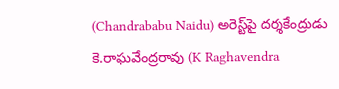(Chandrababu Naidu) అరెస్ట్‌పై దర్శకేంద్రుడు కె.రాఘవేంద్రరావు (K Raghavendra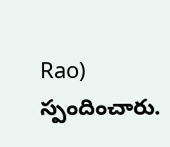Rao) స్పందించారు.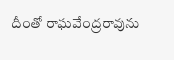దీంతో రాఘవేంద్రరావును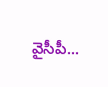వైసీపీ...